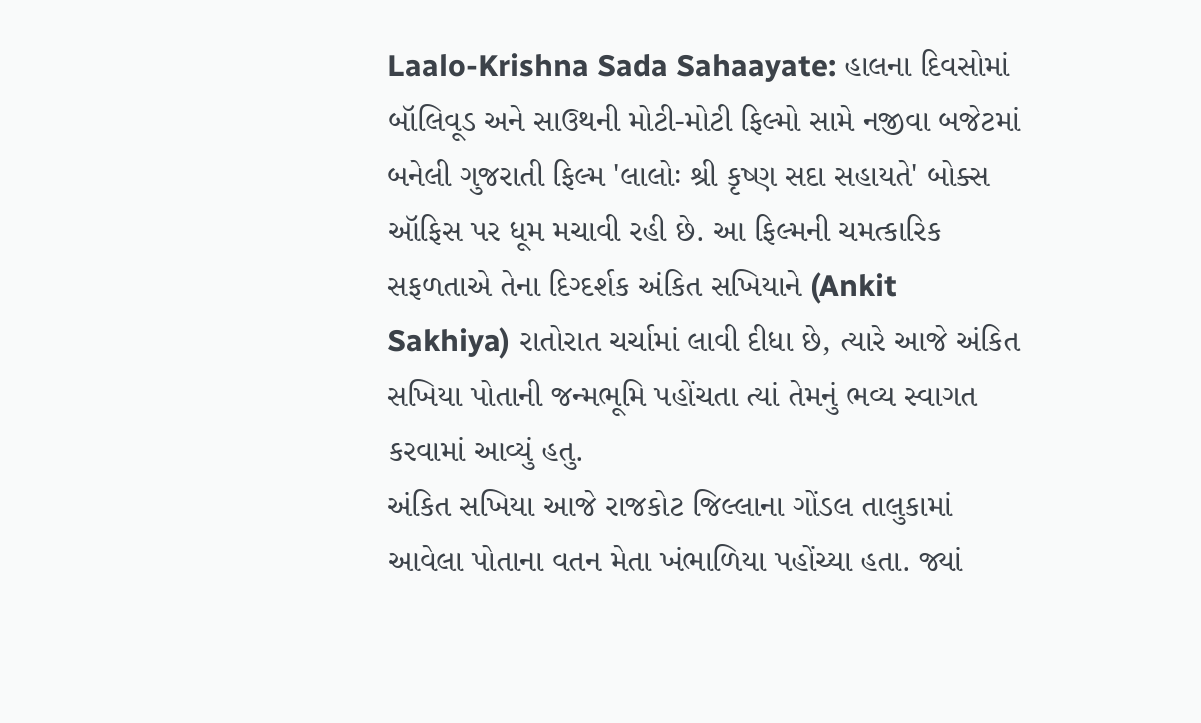Laalo-Krishna Sada Sahaayate: હાલના દિવસોમાં બૉલિવૂડ અને સાઉથની મોટી-મોટી ફિલ્મો સામે નજીવા બજેટમાં બનેલી ગુજરાતી ફિલ્મ 'લાલોઃ શ્રી કૃષ્ણ સદા સહાયતે' બોક્સ ઑફિસ પર ધૂમ મચાવી રહી છે. આ ફિલ્મની ચમત્કારિક સફળતાએ તેના દિગ્દર્શક અંકિત સખિયાને (Ankit Sakhiya) રાતોરાત ચર્ચામાં લાવી દીધા છે, ત્યારે આજે અંકિત સખિયા પોતાની જન્મભૂમિ પહોંચતા ત્યાં તેમનું ભવ્ય સ્વાગત કરવામાં આવ્યું હતુ.
અંકિત સખિયા આજે રાજકોટ જિલ્લાના ગોંડલ તાલુકામાં આવેલા પોતાના વતન મેતા ખંભાળિયા પહોંચ્યા હતા. જ્યાં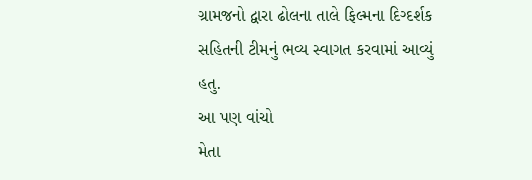ગ્રામજનો દ્વારા ઢોલના તાલે ફિલ્મના દિગ્દર્શક સહિતની ટીમનું ભવ્ય સ્વાગત કરવામાં આવ્યું હતુ.
આ પણ વાંચો
મેતા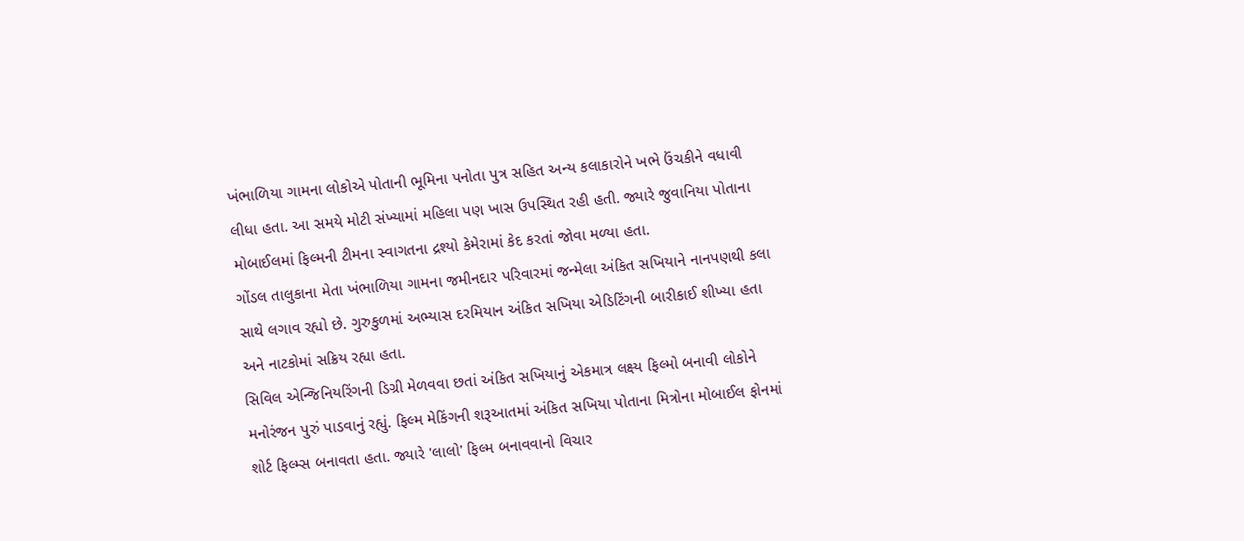ખંભાળિયા ગામના લોકોએ પોતાની ભૂમિના પનોતા પુત્ર સહિત અન્ય કલાકારોને ખભે ઉંચકીને વધાવી લીધા હતા. આ સમયે મોટી સંખ્યામાં મહિલા પણ ખાસ ઉપસ્થિત રહી હતી. જ્યારે જુવાનિયા પોતાના મોબાઈલમાં ફિલ્મની ટીમના સ્વાગતના દ્રશ્યો કેમેરામાં કેદ કરતાં જોવા મળ્યા હતા.
ગોંડલ તાલુકાના મેતા ખંભાળિયા ગામના જમીનદાર પરિવારમાં જન્મેલા અંકિત સખિયાને નાનપણથી કલા સાથે લગાવ રહ્યો છે. ગુરુકુળમાં અભ્યાસ દરમિયાન અંકિત સખિયા એડિટિંગની બારીકાઈ શીખ્યા હતા અને નાટકોમાં સક્રિય રહ્યા હતા.
સિવિલ એન્જિનિયરિંગની ડિગ્રી મેળવવા છતાં અંકિત સખિયાનું એકમાત્ર લક્ષ્ય ફિલ્મો બનાવી લોકોને મનોરંજન પુરું પાડવાનું રહ્યું. ફિલ્મ મેકિંગની શરૂઆતમાં અંકિત સખિયા પોતાના મિત્રોના મોબાઈલ ફોનમાં શોર્ટ ફિલ્મ્સ બનાવતા હતા. જ્યારે 'લાલો' ફિલ્મ બનાવવાનો વિચાર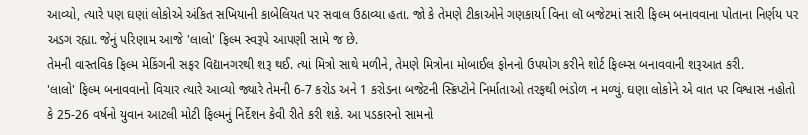આવ્યો, ત્યારે પણ ઘણાં લોકોએ અંકિત સખિયાની કાબેલિયત પર સવાલ ઉઠાવ્યા હતા. જો કે તેમણે ટીકાઓને ગણકાર્યા વિના લૉ બજેટમાં સારી ફિલ્મ બનાવવાના પોતાના નિર્ણય પર અડગ રહ્યા. જેનું પરિણામ આજે 'લાલો' ફિલ્મ સ્વરૂપે આપણી સામે જ છે.
તેમની વાસ્તવિક ફિલ્મ મેકિંગની સફર વિદ્યાનગરથી શરૂ થઈ. ત્યાં મિત્રો સાથે મળીને, તેમણે મિત્રોના મોબાઈલ ફોનનો ઉપયોગ કરીને શોર્ટ ફિલ્મ્સ બનાવવાની શરૂઆત કરી.
'લાલો' ફિલ્મ બનાવવાનો વિચાર ત્યારે આવ્યો જ્યારે તેમની 6-7 કરોડ અને 1 કરોડના બજેટની સ્ક્રિપ્ટોને નિર્માતાઓ તરફથી ભંડોળ ન મળ્યું. ઘણા લોકોને એ વાત પર વિશ્વાસ નહોતો કે 25-26 વર્ષનો યુવાન આટલી મોટી ફિલ્મનું નિર્દેશન કેવી રીતે કરી શકે. આ પડકારનો સામનો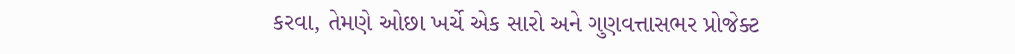કરવા, તેમણે ઓછા ખર્ચે એક સારો અને ગુણવત્તાસભર પ્રોજેક્ટ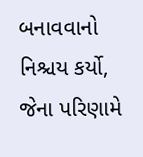બનાવવાનો નિશ્ચય કર્યો, જેના પરિણામે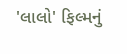'લાલો' ફિલ્મનું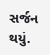સર્જન થયું.